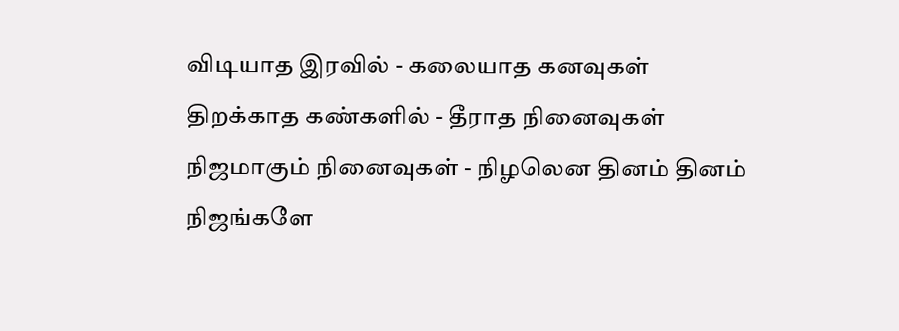விடியாத இரவில் - கலையாத கனவுகள்
திறக்காத கண்களில் - தீராத நினைவுகள்
நிஜமாகும் நினைவுகள் - நிழலென தினம் தினம்
நிஜங்களே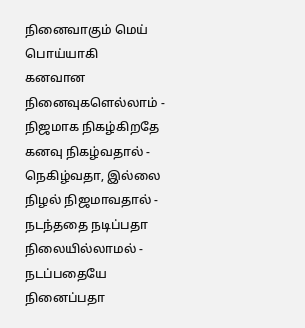நினைவாகும் மெய் பொய்யாகி
கனவான நினைவுகளெல்லாம் - நிஜமாக நிகழ்கிறதே
கனவு நிகழ்வதால் - நெகிழ்வதா, இல்லை
நிழல் நிஜமாவதால் - நடந்ததை நடிப்பதா
நிலையில்லாமல் - நடப்பதையே நினைப்பதா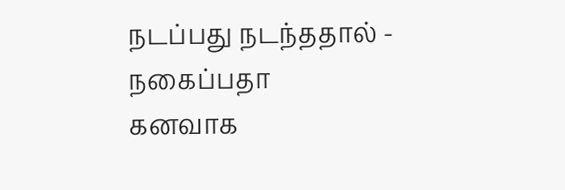நடப்பது நடந்ததால் - நகைப்பதா
கனவாக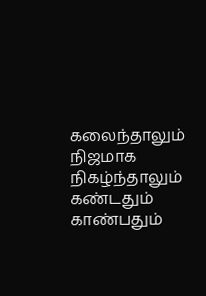கலைந்தாலும்
நிஜமாக நிகழ்ந்தாலும்
கண்டதும் காண்பதும்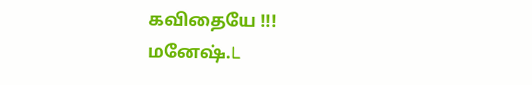கவிதையே !!!
மனேஷ்.L